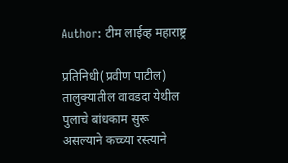Author: टीम लाईव्ह महाराष्ट्र

प्रतिनिधी(प्रवीण पाटील) तालुक्यातील वावडदा येथील पुलाचे बांधकाम सुरू असल्याने कच्च्या रस्त्याने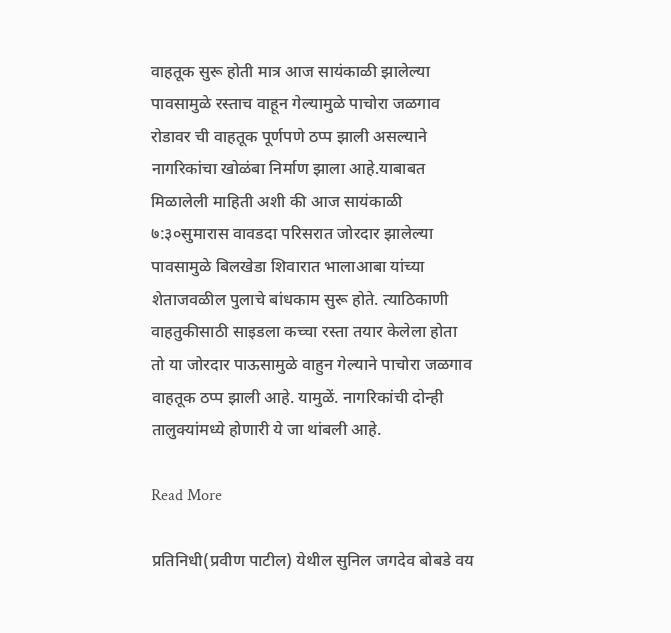वाहतूक सुरू होती मात्र आज सायंकाळी झालेल्या पावसामुळे रस्ताच वाहून गेल्यामुळे पाचोरा जळगाव रोडावर ची वाहतूक पूर्णपणे ठप्प झाली असल्याने नागरिकांचा खोळंबा निर्माण झाला आहे.याबाबत मिळालेली माहिती अशी की आज सायंकाळी ७:३०सुमारास वावडदा परिसरात जोरदार झालेल्या पावसामुळे बिलखेडा शिवारात भालाआबा यांच्या शेताजवळील पुलाचे बांधकाम सुरू होते. त्याठिकाणी वाहतुकीसाठी साइडला कच्चा रस्ता तयार केलेला होता तो या जोरदार पाऊसामुळे वाहुन गेल्याने पाचोरा जळगाव वाहतूक ठप्प झाली आहे. यामुळें. नागरिकांची दोन्ही तालुक्यांमध्ये होणारी ये जा थांबली आहे.

Read More

प्रतिनिधी(प्रवीण पाटील) येथील सुनिल जगदेव बोबडे वय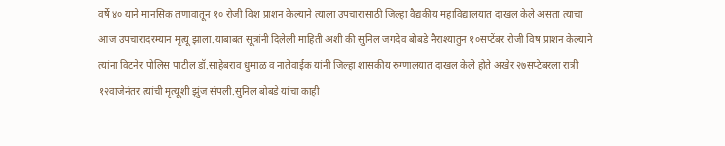वर्षे ४० याने मानसिक तणावातून १० रोजी विश प्राशन केल्याने त्याला उपचारासाठी जिल्हा वैद्यकीय महाविद्यालयात दाखल केले असता त्याचा आज उपचारादरम्यान मृत्यू झाला.याबाबत सूत्रांनी दिलेली माहिती अशी की सुनिल जगदेव बोबडे नैराश्यातुन १०सप्टेंबर रोजी विष प्राशन केल्याने त्यांना विटनेर पोलिस पाटील डॉ.साहेबराव धुमाळ व नातेवाईक यांनी जिल्हा शासकीय रुग्णालयात दाखल केले होते अखेर २७सप्टेबरला रात्री १२वाजेनंतर त्यांची मृत्यूशी झुंज संपली.सुनिल बोबडे यांचा काही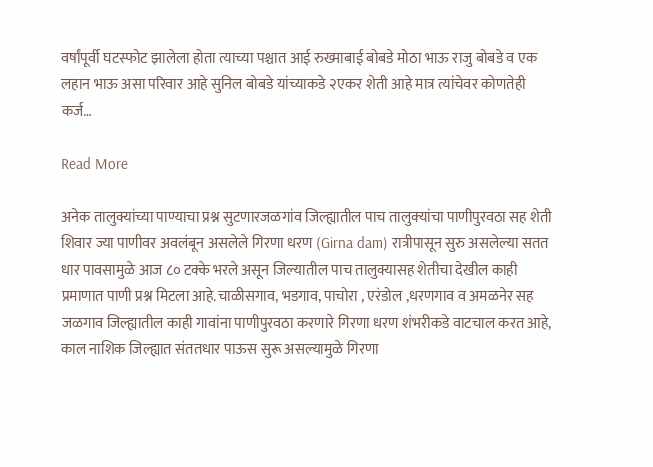वर्षांपूर्वी घटस्फोट झालेला होता त्याच्या पश्चात आई रुख्माबाई बोबडे मोठा भाऊ राजु बोबडे व एक लहान भाऊ असा परिवार आहे सुनिल बोबडे यांच्याकडे २एकर शेती आहे मात्र त्यांचेवर कोणतेही कर्ज…

Read More

अनेक तालुक्यांच्या पाण्याचा प्रश्न सुटणारजळगांव जिल्ह्यातील पाच तालुक्‍यांचा पाणीपुरवठा सह शेती शिवार ज्या पाणीवर अवलंबून असलेले गिरणा धरण (Girna dam) रात्रीपासून सुरु असलेल्या सतत धार पावसामुळे आज ८० टक्के भरले असून जिल्यातील पाच तालुक्यासह शेतीचा देखील काही प्रमाणात पाणी प्रश्न मिटला आहे.चाळीसगाव, भडगाव, पाचोरा , एरंडोल ,धरणगाव व अमळनेर सह जळगाव जिल्ह्यातील काही गावांना पाणीपुरवठा करणारे गिरणा धरण शंभरीकडे वाटचाल करत आहे, काल नाशिक जिल्ह्यात संततधार पाऊस सुरू असल्यामुळे गिरणा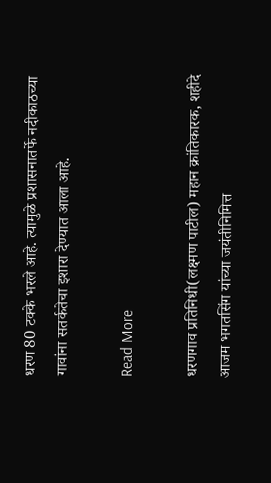धरण 80 टक्के भरले आहे. त्यामुळे प्रशासनातर्फे नदीकाठच्या गावांना सतर्कतेचा इशारा देण्यात आला आहे.

Read More

धरणगाव प्रतिनिधी(लक्ष्मण पाटील) महान क्रांतिकारक, शहीदे आजम भगतसिंग यांच्या जयंतीनिमित्त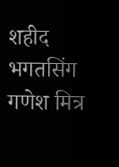शहीद भगतसिंग गणेश मित्र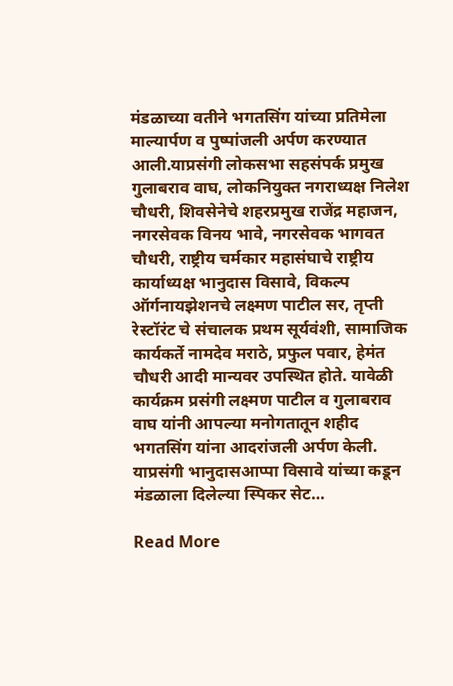मंडळाच्या वतीने भगतसिंग यांच्या प्रतिमेला माल्यार्पण व पुष्पांजली अर्पण करण्यात आली.याप्रसंगी लोकसभा सहसंपर्क प्रमुख गुलाबराव वाघ, लोकनियुक्त नगराध्यक्ष निलेश चौधरी, शिवसेनेचे शहरप्रमुख राजेंद्र महाजन, नगरसेवक विनय भावे, नगरसेवक भागवत चौधरी, राष्ट्रीय चर्मकार महासंघाचे राष्ट्रीय कार्याध्यक्ष भानुदास विसावे, विकल्प ऑर्गनायझेशनचे लक्ष्मण पाटील सर, तृप्ती रेस्टॉरंट चे संचालक प्रथम सूर्यवंशी, सामाजिक कार्यकर्ते नामदेव मराठे, प्रफुल पवार, हेमंत चौधरी आदी मान्यवर उपस्थित होते. यावेळी कार्यक्रम प्रसंगी लक्ष्मण पाटील व गुलाबराव वाघ यांनी आपल्या मनोगतातून शहीद भगतसिंग यांना आदरांजली अर्पण केली. याप्रसंगी भानुदासआप्पा विसावे यांच्या कडून मंडळाला दिलेल्या स्पिकर सेट…

Read More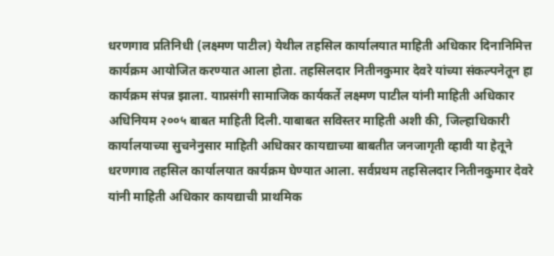धरणगाव प्रतिनिधी (लक्ष्मण पाटील) येथील तहसिल कार्यालयात माहिती अधिकार दिनानिमित्त कार्यक्रम आयोजित करण्यात आला होता. तहसिलदार नितीनकुमार देवरे यांच्या संकल्पनेतून हा कार्यक्रम संपन्न झाला. याप्रसंगी सामाजिक कार्यकर्ते लक्ष्मण पाटील यांनी माहिती अधिकार अधिनियम २००५ बाबत माहिती दिली.याबाबत सविस्तर माहिती अशी की, जिल्हाधिकारी कार्यालयाच्या सुचनेनुसार माहिती अधिकार कायद्याच्या बाबतीत जनजागृती व्हावी या हेतूने धरणगाव तहसिल कार्यालयात कार्यक्रम घेण्यात आला. सर्वप्रथम तहसिलदार नितीनकुमार देवरे यांनी माहिती अधिकार कायद्याची प्राथमिक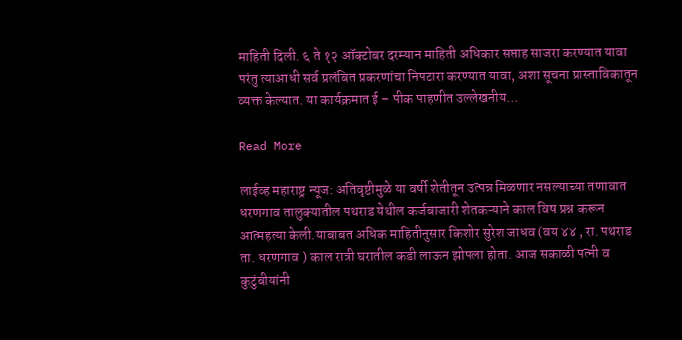माहिती दिली. ६ ते १२ ऑक्टोबर दरम्यान माहिती अधिकार सप्ताह साजरा करण्यात यावा परंतु त्याआधी सर्व प्रलंबित प्रकरणांचा निपटारा करण्यात यावा, अशा सूचना प्रास्ताविकातून व्यक्त केल्यात. या कार्यक्रमात ई – पीक पाहणीत उल्लेखनीय…

Read More

लाईव्ह महाराष्ट्र न्यूज: अतिवृष्टीमुळे या वर्षी शेतीतून उत्पन्न मिळणार नसल्याच्या तणावात धरणगाव तालुक्यातील पथराड येथील कर्जबाजारी शेतकऱ्याने काल विष प्रश्न करून आत्महत्या केली.याबाबत अधिक माहितीनुसार किशोर सुरेश जाधव (वय ४४ , रा. पथराड ता. धरणगाव ) काल रात्री घरातील कडी लाऊन झोपला होता. आज सकाळी पत्नी व कुटुंबीयांनी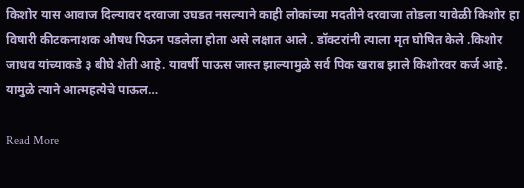किशोर यास आवाज दिल्यावर दरवाजा उघडत नसल्याने काही लोकांच्या मदतीने दरवाजा तोडला यावेळी किशोर हा विषारी कीटकनाशक औषध पिऊन पडलेला होता असे लक्षात आले . डॉक्टरांनी त्याला मृत घोषित केले .किशोर जाधव यांच्याकडे ३ बीघे शेती आहे. यावर्षी पाऊस जास्त झाल्यामुळे सर्व पिक खराब झाले किशोरवर कर्ज आहे. यामुळे त्याने आत्महत्येचे पाऊल…

Read More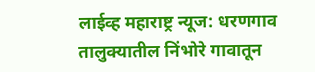लाईव्ह महाराष्ट्र न्यूज: धरणगाव तालुक्यातील निंभोरे गावातून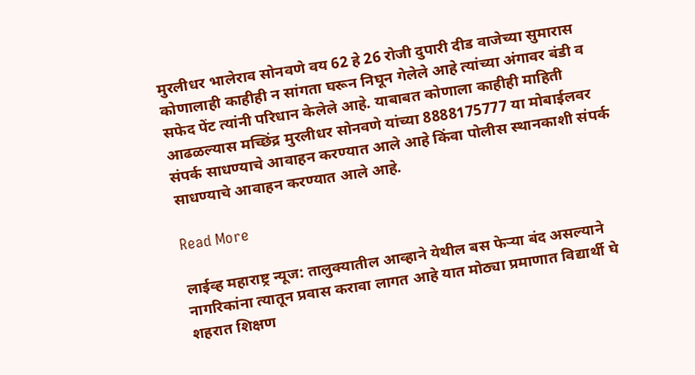मुरलीधर भालेराव सोनवणे वय 62 हे 26 रोजी दुपारी दीड वाजेच्या सुमारास कोणालाही काहीही न सांगता घरून निघून गेलेले आहे त्यांच्या अंगावर बंडी व सफेद पेंट त्यांनी परिधान केलेले आहे. याबाबत कोणाला काहीही माहिती आढळल्यास मच्छिंद्र मुरलीधर सोनवणे यांच्या 8888175777 या मोबाईलवर संपर्क साधण्याचे आवाहन करण्यात आले आहे किंवा पोलीस स्थानकाशी संपर्क साधण्याचे आवाहन करण्यात आले आहे.

Read More

लाईव्ह महाराष्ट्र न्यूज: तालुक्यातील आव्हाने येथील बस फेऱ्या बंद असल्याने नागरिकांना त्यातून प्रवास करावा लागत आहे यात मोठ्या प्रमाणात विद्यार्थी घे शहरात शिक्षण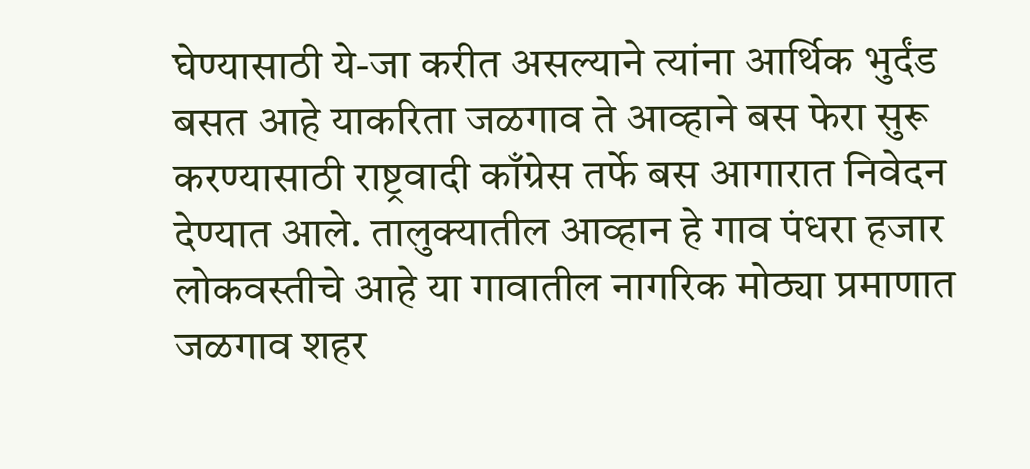घेण्यासाठी ये-जा करीत असल्याने त्यांना आर्थिक भुर्दंड बसत आहे याकरिता जळगाव ते आव्हाने बस फेरा सुरू करण्यासाठी राष्ट्रवादी काँग्रेस तर्फे बस आगारात निवेदन देण्यात आले. तालुक्यातील आव्हान हे गाव पंधरा हजार लोकवस्तीचे आहे या गावातील नागरिक मोठ्या प्रमाणात जळगाव शहर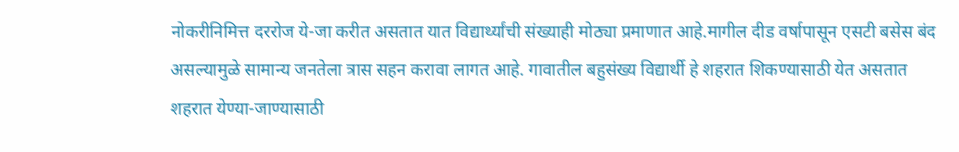नोकरीनिमित्त दररोज ये-जा करीत असतात यात विद्यार्थ्यांची संख्याही मोठ्या प्रमाणात आहे.मागील दीड वर्षापासून एसटी बसेस बंद असल्यामुळे सामान्य जनतेला त्रास सहन करावा लागत आहे. गावातील बहुसंख्य विद्यार्थी हे शहरात शिकण्यासाठी येत असतात शहरात येण्या-जाण्यासाठी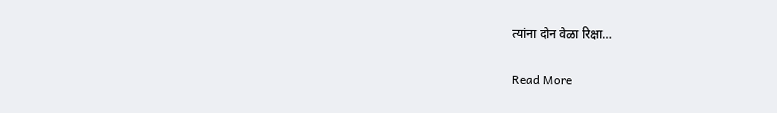त्यांना दोन वेळा रिक्षा…

Read More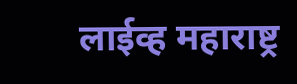लाईव्ह महाराष्ट्र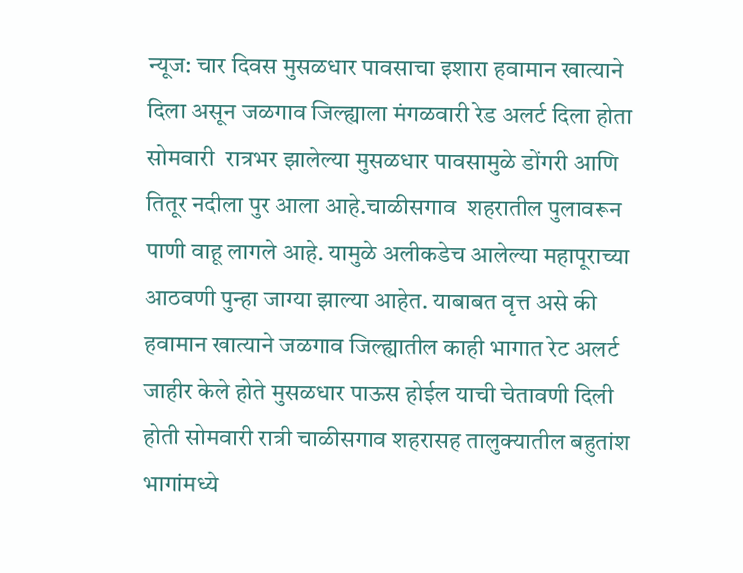न्यूज: चार दिवस मुसळधार पावसाचा इशारा हवामान खात्याने दिला असून जळगाव जिल्ह्याला मंगळवारी रेड अलर्ट दिला होता सोमवारी  रात्रभर झालेल्या मुसळधार पावसामुळे डोंगरी आणि तितूर नदीला पुर आला आहे.चाळीसगाव  शहरातील पुलावरून पाणी वाहू लागले आहे. यामुळे अलीकडेच आलेल्या महापूराच्या आठवणी पुन्हा जाग्या झाल्या आहेत. याबाबत वृत्त असे की हवामान खात्याने जळगाव जिल्ह्यातील काही भागात रेट अलर्ट जाहीर केले होते मुसळधार पाऊस होईल याची चेतावणी दिली होती सोमवारी रात्री चाळीसगाव शहरासह तालुक्यातील बहुतांश भागांमध्ये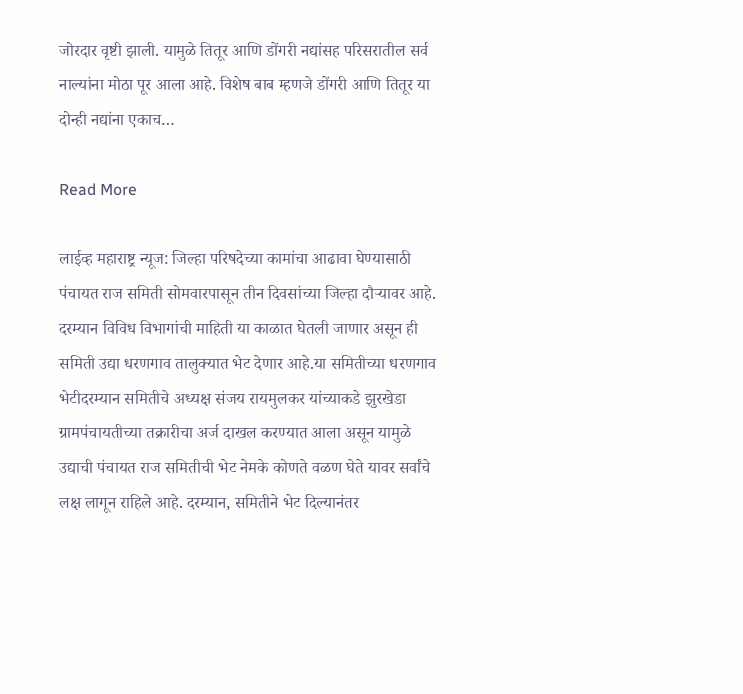जोरदार वृष्टी झाली. यामुळे तितूर आणि डोंगरी नद्यांसह परिसरातील सर्व नाल्यांना मोठा पूर आला आहे. विशेष बाब म्हणजे डोंगरी आणि तितूर या दोन्ही नद्यांना एकाच…

Read More

लाईव्ह महाराष्ट्र न्यूज: जिल्हा परिषदेच्या कामांचा आढावा घेण्यासाठी पंचायत राज समिती सोमवारपासून तीन दिवसांच्या जिल्हा दौऱ्यावर आहे. दरम्यान विविध विभागांची माहिती या काळात घेतली जाणार असून ही समिती उद्या धरणगाव तालुक्यात भेट देणार आहे.या समितीच्या धरणगाव भेटीदरम्यान समितीचे अध्यक्ष संजय रायमुलकर यांच्याकडे झुरखेडा ग्रामपंचायतीच्या तक्रारीचा अर्ज दाखल करण्यात आला असून यामुळे उद्याची पंचायत राज समितीची भेट नेमके कोणते वळण घेते यावर सर्वांचे लक्ष लागून राहिले आहे. दरम्यान, समितीने भेट दिल्यानंतर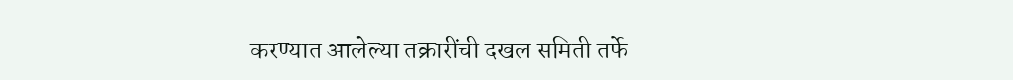करण्यात आलेल्या तक्रारींची दखल समिती तर्फे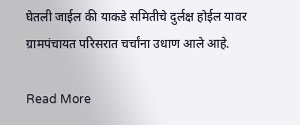घेतली जाईल की याकडे समितीचे दुर्लक्ष होईल यावर ग्रामपंचायत परिसरात चर्चांना उधाण आले आहे.

Read More